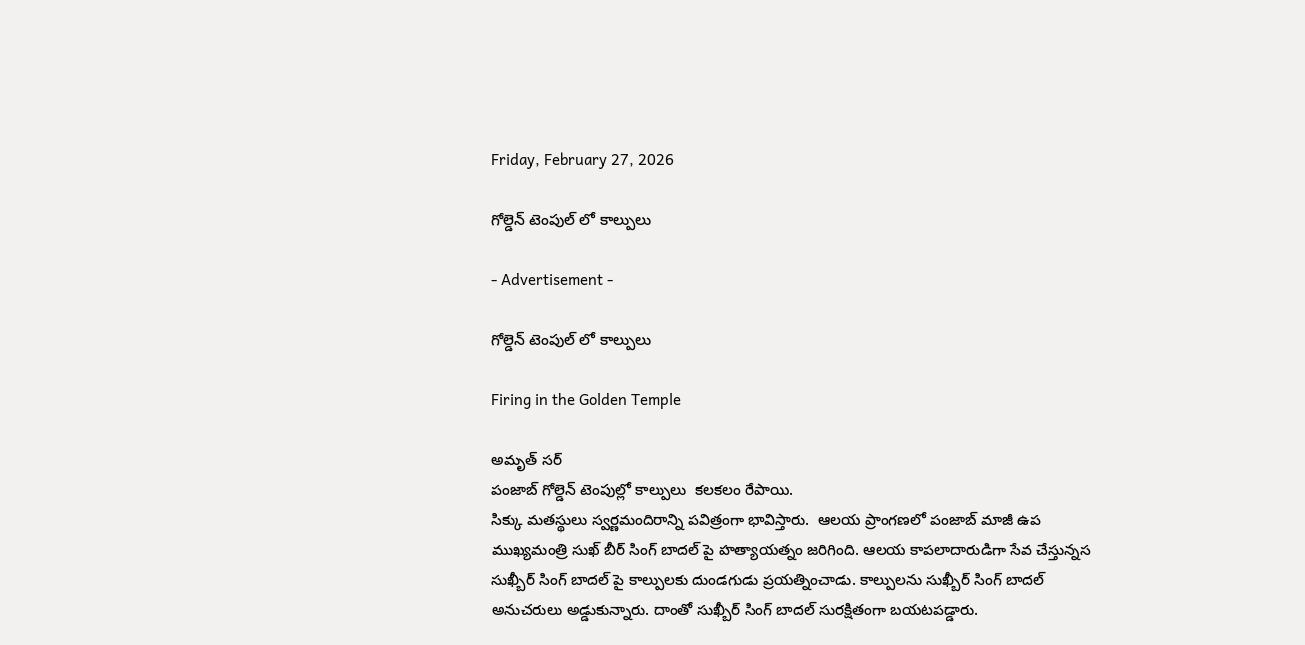Friday, February 27, 2026

గోల్డెన్ టెంపుల్ లో కాల్పులు

- Advertisement -

గోల్డెన్ టెంపుల్ లో కాల్పులు

Firing in the Golden Temple

అమృత్ సర్
పంజాబ్ గోల్డెన్ టెంపుల్లో కాల్పులు  కలకలం రేపాయి.
సిక్కు మతస్థులు స్వర్ణమందిరాన్ని పవిత్రంగా భావిస్తారు.  ఆలయ ప్రాంగణలో పంజాబ్ మాజీ ఉప ముఖ్యమంత్రి సుఖ్ బీర్ సింగ్ బాదల్ పై హత్యాయత్నం జరిగింది. ఆలయ కాపలాదారుడిగా సేవ చేస్తున్నస సుఖ్బీర్ సింగ్ బాదల్ పై కాల్పులకు దుండగుడు ప్రయత్నించాడు. కాల్పులను సుఖ్బీర్ సింగ్ బాదల్ అనుచరులు అడ్డుకున్నారు. దాంతో సుఖ్బీర్ సింగ్ బాదల్ సురక్షితంగా బయటపడ్డారు.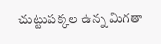చుట్టుపక్కల ఉన్న మిగతా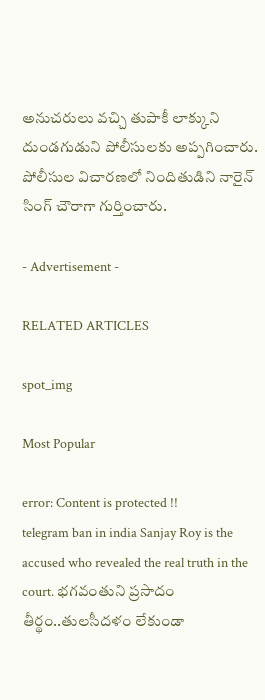అనుచరులు వచ్చి తుపాకీ లాక్కుని  దుండగుడుని పోలీసులకు అప్పగించారు. పోలీసుల విచారణలో నిందితుడిని నారైన్‌ సింగ్‌ చౌరాగా గుర్తించారు.

- Advertisement -

RELATED ARTICLES

spot_img

Most Popular

error: Content is protected !!
telegram ban in india Sanjay Roy is the accused who revealed the real truth in the court. భగవంతుని ప్రసాదం తీర్థం..తులసీదళం లేకుండా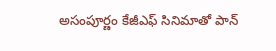అసంపూర్ణం కేజీఎఫ్ సినిమాతో పాన్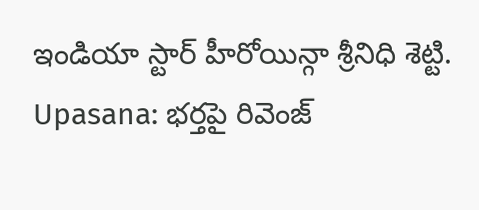ఇండియా స్టార్ హీరోయిన్గా శ్రీనిధి శెట్టి. Upasana: భర్తపై రివెంజ్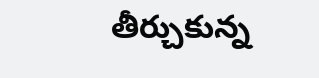తీర్చుకున్న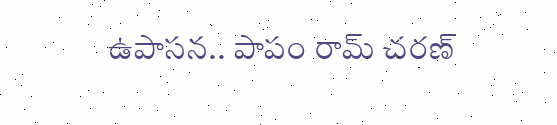ఉపాసన.. పాపం రామ్ చరణ్